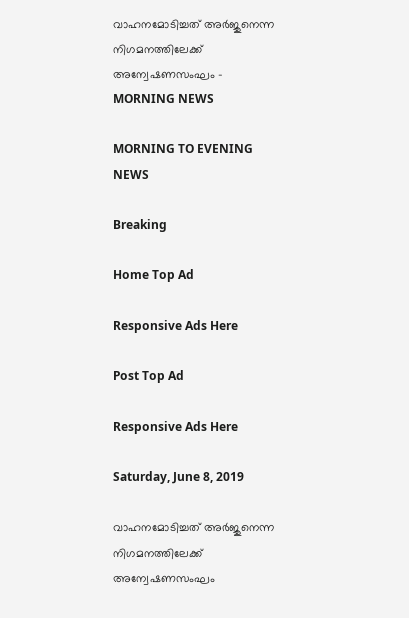വാഹനമോടിച്ചത് അർജുനെന്ന നിഗമനത്തിലേക്ക് അന്വേഷണസംഘം - MORNING NEWS

MORNING TO EVENING NEWS

Breaking

Home Top Ad

Responsive Ads Here

Post Top Ad

Responsive Ads Here

Saturday, June 8, 2019

വാഹനമോടിച്ചത് അർജുനെന്ന നിഗമനത്തിലേക്ക് അന്വേഷണസംഘം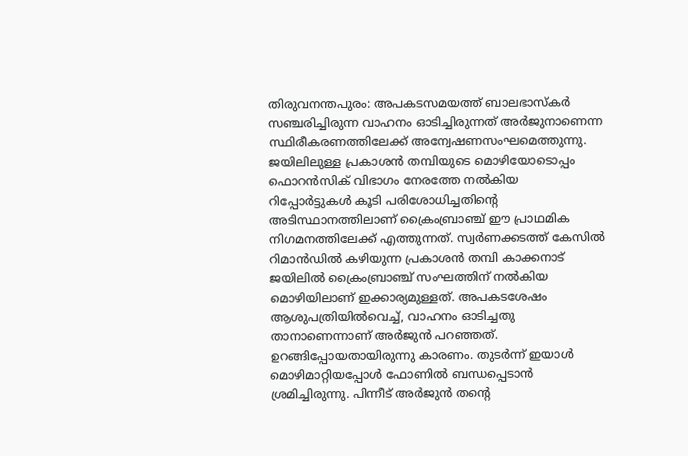തിരുവനന്തപുരം: അപകടസമയത്ത് ബാലഭാസ്കർ സഞ്ചരിച്ചിരുന്ന വാഹനം ഓടിച്ചിരുന്നത് അർജുനാണെന്ന സ്ഥിരീകരണത്തിലേക്ക് അന്വേഷണസംഘമെത്തുന്നു. ജയിലിലുള്ള പ്രകാശൻ തമ്പിയുടെ മൊഴിയോടൊപ്പം ഫൊറൻസിക് വിഭാഗം നേരത്തേ നൽകിയ റിപ്പോർട്ടുകൾ കൂടി പരിശോധിച്ചതിന്റെ അടിസ്ഥാനത്തിലാണ് ക്രൈംബ്രാഞ്ച് ഈ പ്രാഥമിക നിഗമനത്തിലേക്ക് എത്തുന്നത്. സ്വർണക്കടത്ത് കേസിൽ റിമാൻഡിൽ കഴിയുന്ന പ്രകാശൻ തമ്പി കാക്കനാട് ജയിലിൽ ക്രൈംബ്രാഞ്ച് സംഘത്തിന് നൽകിയ മൊഴിയിലാണ് ഇക്കാര്യമുള്ളത്. അപകടശേഷം ആശുപത്രിയിൽവെച്ച്, വാഹനം ഓടിച്ചതു താനാണെന്നാണ് അർജുൻ പറഞ്ഞത്. ഉറങ്ങിപ്പോയതായിരുന്നു കാരണം. തുടർന്ന് ഇയാൾ മൊഴിമാറ്റിയപ്പോൾ ഫോണിൽ ബന്ധപ്പെടാൻ ശ്രമിച്ചിരുന്നു. പിന്നീട് അർജുൻ തന്റെ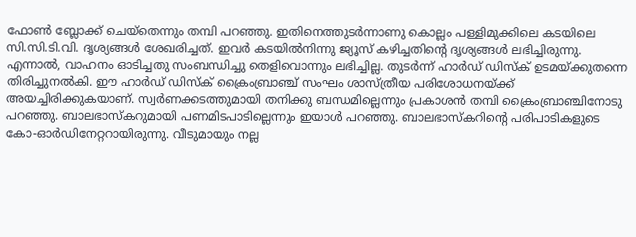ഫോൺ ബ്ലോക്ക് ചെയ്തെന്നും തമ്പി പറഞ്ഞു. ഇതിനെത്തുടർന്നാണു കൊല്ലം പള്ളിമുക്കിലെ കടയിലെ സി.സി.ടി.വി. ദൃശ്യങ്ങൾ ശേഖരിച്ചത്. ഇവർ കടയിൽനിന്നു ജ്യൂസ് കഴിച്ചതിന്റെ ദൃശ്യങ്ങൾ ലഭിച്ചിരുന്നു. എന്നാൽ, വാഹനം ഓടിച്ചതു സംബന്ധിച്ചു തെളിവൊന്നും ലഭിച്ചില്ല. തുടർന്ന് ഹാർഡ് ഡിസ്ക് ഉടമയ്ക്കുതന്നെ തിരിച്ചുനൽകി. ഈ ഹാർഡ് ഡിസ്ക് ക്രൈംബ്രാഞ്ച് സംഘം ശാസ്ത്രീയ പരിശോധനയ്ക്ക് അയച്ചിരിക്കുകയാണ്. സ്വർണക്കടത്തുമായി തനിക്കു ബന്ധമില്ലെന്നും പ്രകാശൻ തമ്പി ക്രൈംബ്രാഞ്ചിനോടു പറഞ്ഞു. ബാലഭാസ്കറുമായി പണമിടപാടില്ലെന്നും ഇയാൾ പറഞ്ഞു. ബാലഭാസ്കറിന്റെ പരിപാടികളുടെ കോ-ഓർഡിനേറ്ററായിരുന്നു. വീടുമായും നല്ല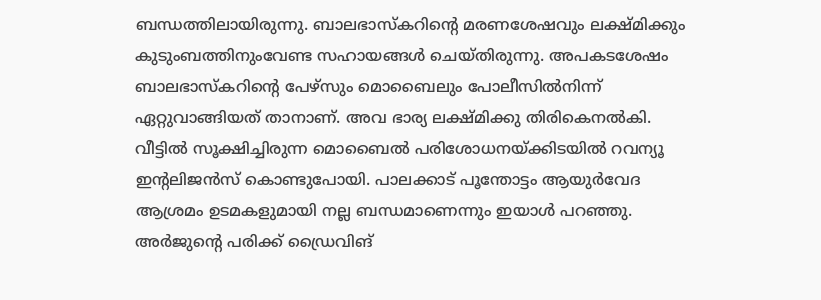ബന്ധത്തിലായിരുന്നു. ബാലഭാസ്കറിന്റെ മരണശേഷവും ലക്ഷ്മിക്കും കുടുംബത്തിനുംവേണ്ട സഹായങ്ങൾ ചെയ്തിരുന്നു. അപകടശേഷം ബാലഭാസ്കറിന്റെ പേഴ്സും മൊബൈലും പോലീസിൽനിന്ന് ഏറ്റുവാങ്ങിയത് താനാണ്. അവ ഭാര്യ ലക്ഷ്മിക്കു തിരികെനൽകി. വീട്ടിൽ സൂക്ഷിച്ചിരുന്ന മൊബൈൽ പരിശോധനയ്ക്കിടയിൽ റവന്യൂ ഇന്റലിജൻസ് കൊണ്ടുപോയി. പാലക്കാട് പൂന്തോട്ടം ആയുർവേദ ആശ്രമം ഉടമകളുമായി നല്ല ബന്ധമാണെന്നും ഇയാൾ പറഞ്ഞു. അർജുന്റെ പരിക്ക് ഡ്രൈവിങ്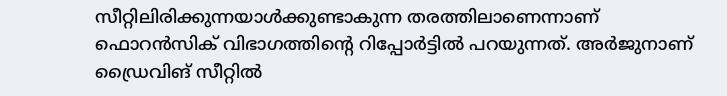സീറ്റിലിരിക്കുന്നയാൾക്കുണ്ടാകുന്ന തരത്തിലാണെന്നാണ് ഫൊറൻസിക് വിഭാഗത്തിന്റെ റിപ്പോർട്ടിൽ പറയുന്നത്. അർജുനാണ് ഡ്രൈവിങ് സീറ്റിൽ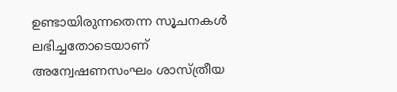ഉണ്ടായിരുന്നതെന്ന സൂചനകൾ ലഭിച്ചതോടെയാണ് അന്വേഷണസംഘം ശാസ്ത്രീയ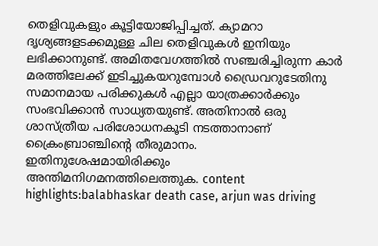തെളിവുകളും കൂട്ടിയോജിപ്പിച്ചത്. ക്യാമറാ ദൃശ്യങ്ങളടക്കമുള്ള ചില തെളിവുകൾ ഇനിയും ലഭിക്കാനുണ്ട്. അമിതവേഗത്തിൽ സഞ്ചരിച്ചിരുന്ന കാർ മരത്തിലേക്ക് ഇടിച്ചുകയറുമ്പോൾ ഡ്രൈവറുടേതിനു സമാനമായ പരിക്കുകൾ എല്ലാ യാത്രക്കാർക്കും സംഭവിക്കാൻ സാധ്യതയുണ്ട്. അതിനാൽ ഒരു ശാസ്ത്രീയ പരിശോധനകൂടി നടത്താനാണ് ക്രൈംബ്രാഞ്ചിന്റെ തീരുമാനം. ഇതിനുശേഷമായിരിക്കും അന്തിമനിഗമനത്തിലെത്തുക. content highlights:balabhaskar death case, arjun was driving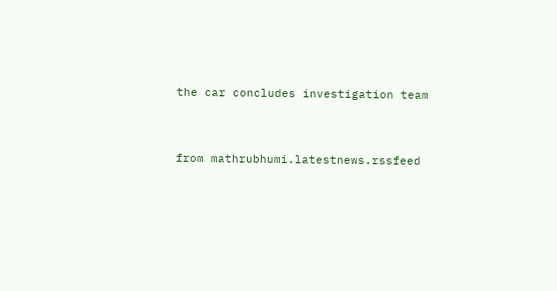the car concludes investigation team


from mathrubhumi.latestnews.rssfeed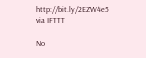http://bit.ly/2EZW4e5
via IFTTT

No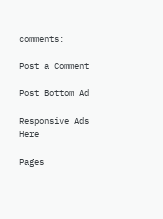comments:

Post a Comment

Post Bottom Ad

Responsive Ads Here

Pages